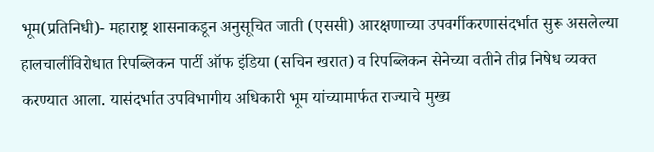भूम(प्रतिनिधी)- महाराष्ट्र शासनाकडून अनुसूचित जाती (एससी) आरक्षणाच्या उपवर्गीकरणासंदर्भात सुरू असलेल्या हालचालींविरोधात रिपब्लिकन पार्टी ऑफ इंडिया (सचिन खरात) व रिपब्लिकन सेनेच्या वतीने तीव्र निषेध व्यक्त करण्यात आला. यासंदर्भात उपविभागीय अधिकारी भूम यांच्यामार्फत राज्याचे मुख्य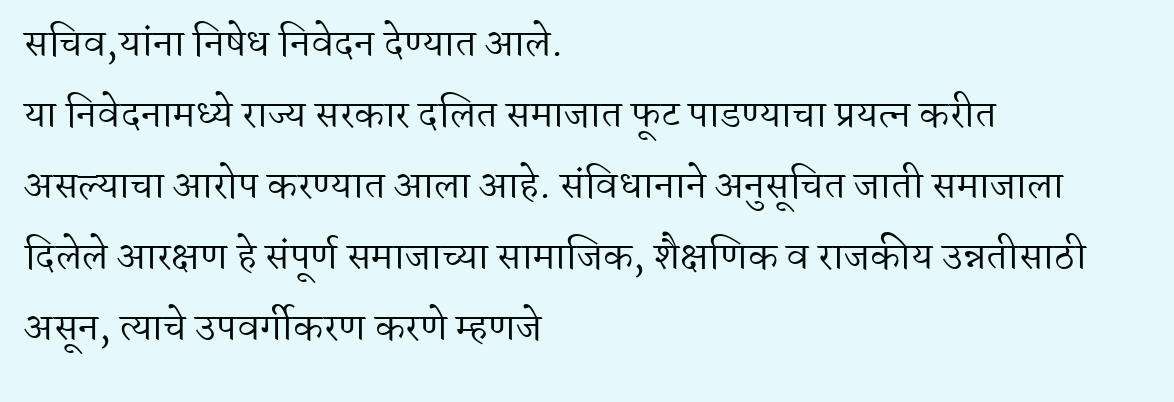सचिव,यांना निषेध निवेदन देण्यात आले.
या निवेदनामध्ये राज्य सरकार दलित समाजात फूट पाडण्याचा प्रयत्न करीत असल्याचा आरोप करण्यात आला आहे. संविधानाने अनुसूचित जाती समाजाला दिलेले आरक्षण हे संपूर्ण समाजाच्या सामाजिक, शैक्षणिक व राजकीय उन्नतीसाठी असून, त्याचे उपवर्गीकरण करणे म्हणजे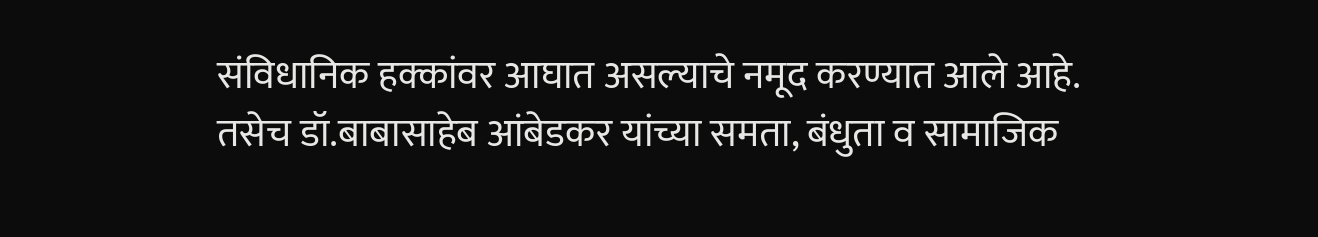संविधानिक हक्कांवर आघात असल्याचे नमूद करण्यात आले आहे.
तसेच डॉ.बाबासाहेब आंबेडकर यांच्या समता, बंधुता व सामाजिक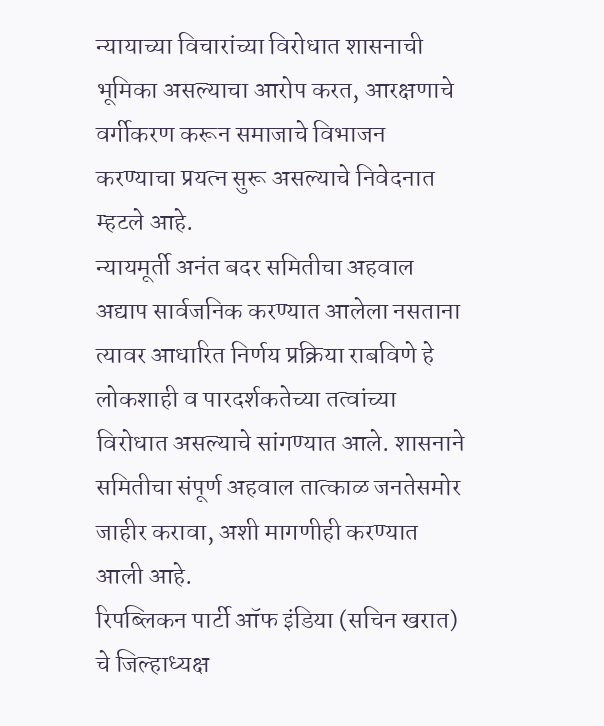न्यायाच्या विचारांच्या विरोधात शासनाची भूमिका असल्याचा आरोप करत, आरक्षणाचे वर्गीकरण करून समाजाचे विभाजन करण्याचा प्रयत्न सुरू असल्याचे निवेदनात म्हटले आहे.
न्यायमूर्ती अनंत बदर समितीचा अहवाल अद्याप सार्वजनिक करण्यात आलेला नसताना त्यावर आधारित निर्णय प्रक्रिया राबविणे हे लोकशाही व पारदर्शकतेच्या तत्वांच्या विरोधात असल्याचे सांगण्यात आले. शासनाने समितीचा संपूर्ण अहवाल तात्काळ जनतेसमोर जाहीर करावा, अशी मागणीही करण्यात आली आहे.
रिपब्लिकन पार्टी ऑफ इंडिया (सचिन खरात) चे जिल्हाध्यक्ष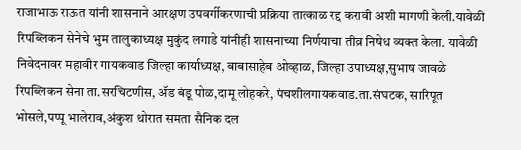राजाभाऊ राऊत यांनी शासनाने आरक्षण उपवर्गीकरणाची प्रक्रिया तात्काळ रद्द करावी अशी मागणी केली.यावेळी रिपब्लिकन सेनेचे भुम तालुकाध्यक्ष मुकुंद लगाडे यांनीही शासनाच्या निर्णयाचा तीव्र निषेध व्यक्त केला. यावेळी निवेदनावर महावीर गायकवाड जिल्हा कार्याध्यक्ष, बाबासाहेब ओव्हाळ, जिल्हा उपाध्यक्ष,सुभाष जावळे रिपब्लिकन सेना ता.सरचिटणीस, ॲड बंडू पोळ,दामू लोहकरे, पंचशीलगायकवाड.ता.संघटक, सारिपूत भोसले,पप्पू भालेराव,अंकुश थोरात समता सैनिक दल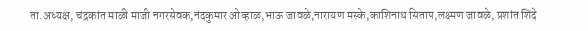ता.अध्यक्ष, चंद्रकांत माळी माजी नगरसेवक,नंदकुमार ओव्हाळ,भाऊ जावळे,नारायण मस्के,काशिनाथ सिताप,लक्ष्मण जावळे, प्रशांत शिंदे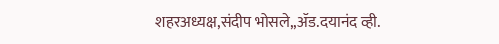शहरअध्यक्ष,संदीप भोसले,,ॲड.दयानंद व्ही.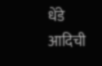धेंडे आदिची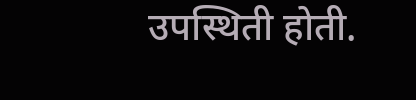उपस्थिती होती.